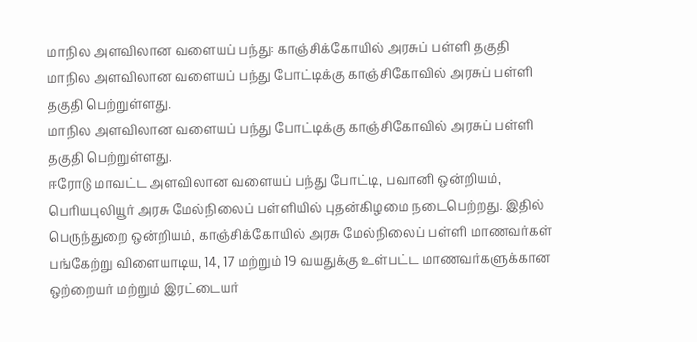மாநில அளவிலான வளையப் பந்து: காஞ்சிக்கோயில் அரசுப் பள்ளி தகுதி
மாநில அளவிலான வளையப் பந்து போட்டிக்கு காஞ்சிகோவில் அரசுப் பள்ளி தகுதி பெற்றுள்ளது.
மாநில அளவிலான வளையப் பந்து போட்டிக்கு காஞ்சிகோவில் அரசுப் பள்ளி தகுதி பெற்றுள்ளது.
ஈரோடு மாவட்ட அளவிலான வளையப் பந்து போட்டி, பவானி ஒன்றியம், பெரியபுலியூர் அரசு மேல்நிலைப் பள்ளியில் புதன்கிழமை நடைபெற்றது. இதில் பெருந்துறை ஒன்றியம், காஞ்சிக்கோயில் அரசு மேல்நிலைப் பள்ளி மாணவர்கள் பங்கேற்று விளையாடிய, 14, 17 மற்றும் 19 வயதுக்கு உள்பட்ட மாணவர்களுக்கான ஒற்றையர் மற்றும் இரட்டையர்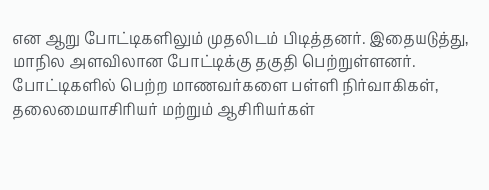என ஆறு போட்டிகளிலும் முதலிடம் பிடித்தனர். இதையடுத்து, மாநில அளவிலான போட்டிக்கு தகுதி பெற்றுள்ளனர்.
போட்டிகளில் பெற்ற மாணவர்களை பள்ளி நிர்வாகிகள், தலைமையாசிரியர் மற்றும் ஆசிரியர்கள்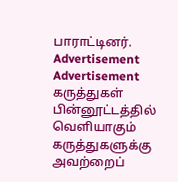பாராட்டினர்.
Advertisement
Advertisement
கருத்துகள்
பின்னூட்டத்தில் வெளியாகும் கருத்துகளுக்கு அவற்றைப்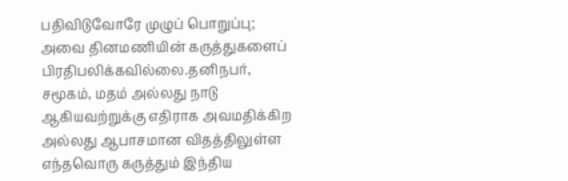பதிவிடுவோரே முழுப் பொறுப்பு; அவை தினமணியின் கருத்துகளைப் பிரதிபலிக்கவில்லை.தனிநபர், சமூகம், மதம் அல்லது நாடு ஆகியவற்றுக்கு எதிராக அவமதிக்கிற அல்லது ஆபாசமான விதத்திலுள்ள எந்தவொரு கருத்தும் இந்திய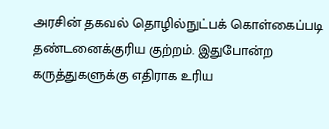அரசின் தகவல் தொழில்நுட்பக் கொள்கைப்படி தண்டனைக்குரிய குற்றம். இதுபோன்ற கருத்துகளுக்கு எதிராக உரிய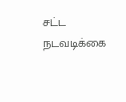சட்ட நடவடிக்கை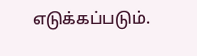எடுக்கப்படும்.